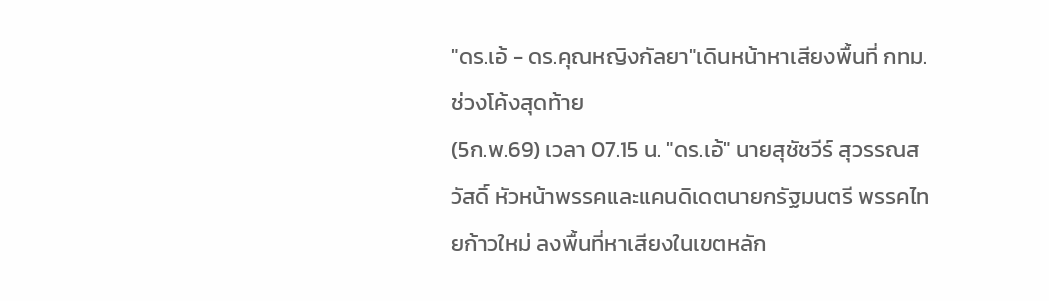"ดร.เอ้ - ดร.คุณหญิงกัลยา"เดินหน้าหาเสียงพื้นที่ กทม.ช่วงโค้งสุดท้าย
(5ก.พ.69) เวลา 07.15 น. "ดร.เอ้" นายสุชัชวีร์ สุวรรณสวัสดิ์ หัวหน้าพรรคและแคนดิเดตนายกรัฐมนตรี พรรคไทยก้าวใหม่ ลงพื้นที่หาเสียงในเขตหลัก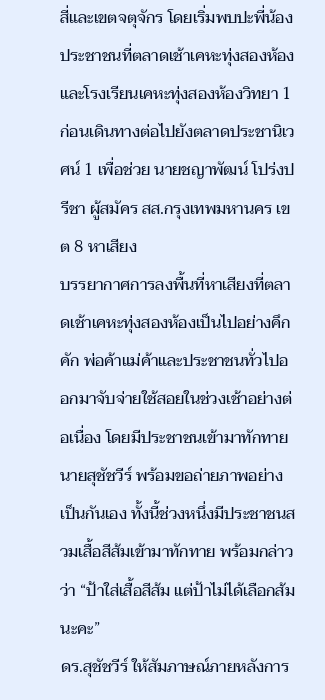สี่และเขตจตุจักร โดยเริ่มพบปะพี่น้องประชาชนที่ตลาดเช้าเคหะทุ่งสองห้อง และโรงเรียนเคหะทุ่งสองห้องวิทยา 1 ก่อนเดินทางต่อไปยังตลาดประชานิเวศน์ 1 เพื่อช่วย นายชญาพัฒน์ โปร่งปรีชา ผู้สมัคร สส.กรุงเทพมหานคร เขต 8 หาเสียง
บรรยากาศการลงพื้นที่หาเสียงที่ตลาดเช้าเคหะทุ่งสองห้องเป็นไปอย่างคึกคัก พ่อค้าแม่ค้าและประชาชนทั่วไปออกมาจับจ่ายใช้สอยในช่วงเช้าอย่างต่อเนื่อง โดยมีประชาชนเข้ามาทักทายนายสุชัชวีร์ พร้อมขอถ่ายภาพอย่างเป็นกันเอง ทั้งนี้ช่วงหนึ่งมีประชาชนสวมเสื้อสีส้มเข้ามาทักทาย พร้อมกล่าวว่า “ป้าใส่เสื้อสีส้ม แต่ป้าไม่ได้เลือกส้มนะคะ”
ดร.สุชัชวีร์ ให้สัมภาษณ์ภายหลังการ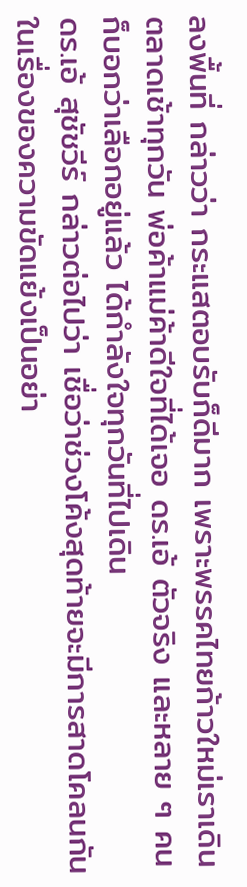ลงพื้นที่ กล่าวว่า กระแสตอบรับก็ดีมาก เพราะพรรคไทยก้าวใหม่เราเดินตลาดเช้าทุกวัน พ่อค้าแม่ค้าดีใจที่ได้เจอ ดร.เอ้ ตัวจริง และหลาย ๆ คนก็บอกว่าเลือกอยู่แล้ว ได้กำลังใจทุกวันที่ไปเดิน
ดร.เอ้ สุชัชวีร์ กล่าวต่อไปว่า เชื่อว่าช่วงโค้งสุดท้ายจะมีการสาดโคลนกันในเรื่องของความขัดแย้งเป็นอย่า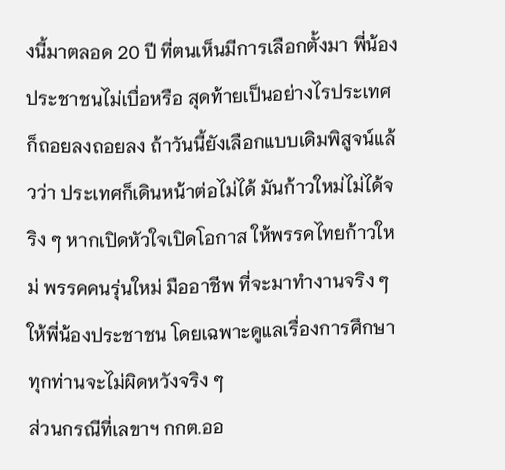งนี้มาตลอด 20 ปี ที่ตนเห็นมีการเลือกตั้งมา พี่น้องประชาชนไม่เบื่อหรือ สุดท้ายเป็นอย่างไรประเทศก็ถอยลงถอยลง ถ้าวันนี้ยังเลือกแบบเดิมพิสูจน์แล้วว่า ประเทศก็เดินหน้าต่อไม่ได้ มันก้าวใหม่ไม่ได้จริง ๆ หากเปิดหัวใจเปิดโอกาส ให้พรรคไทยก้าวใหม่ พรรคคนรุ่นใหม่ มืออาชีพ ที่จะมาทำงานจริง ๆ ให้พี่น้องประชาชน โดยเฉพาะดูแลเรื่องการศึกษา ทุกท่านจะไม่ผิดหวังจริง ๆ
ส่วนกรณีที่เลขาฯ กกต.ออ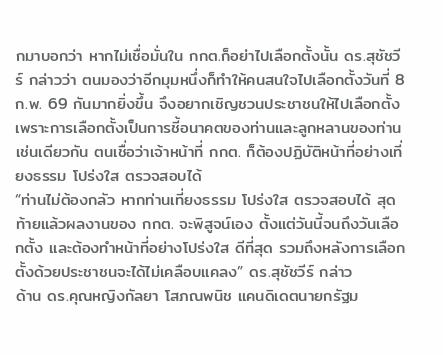กมาบอกว่า หากไม่เชื่อมั่นใน กกต.ก็อย่าไปเลือกตั้งนั้น ดร.สุชัชวีร์ กล่าวว่า ตนมองว่าอีกมุมหนึ่งก็ทำให้คนสนใจไปเลือกตั้งวันที่ 8 ก.พ. 69 กันมากยิ่งขึ้น จึงอยากเชิญชวนประชาชนให้ไปเลือกตั้ง เพราะการเลือกตั้งเป็นการชี้อนาคตของท่านและลูกหลานของท่าน เช่นเดียวกัน ตนเชื่อว่าเจ้าหน้าที่ กกต. ก็ต้องปฏิบัติหน้าที่อย่างเที่ยงธรรม โปร่งใส ตรวจสอบได้
“ท่านไม่ต้องกลัว หากท่านเที่ยงธรรม โปร่งใส ตรวจสอบได้ สุดท้ายแล้วผลงานของ กกต. จะพิสูจน์เอง ตั้งแต่วันนี้จนถึงวันเลือกตั้ง และต้องทำหน้าที่อย่างโปร่งใส ดีที่สุด รวมถึงหลังการเลือกตั้งด้วยประชาชนจะได้ไม่เคลือบแคลง” ดร.สุชัชวีร์ กล่าว
ด้าน ดร.คุณหญิงกัลยา โสภณพนิช แคนดิเดตนายกรัฐม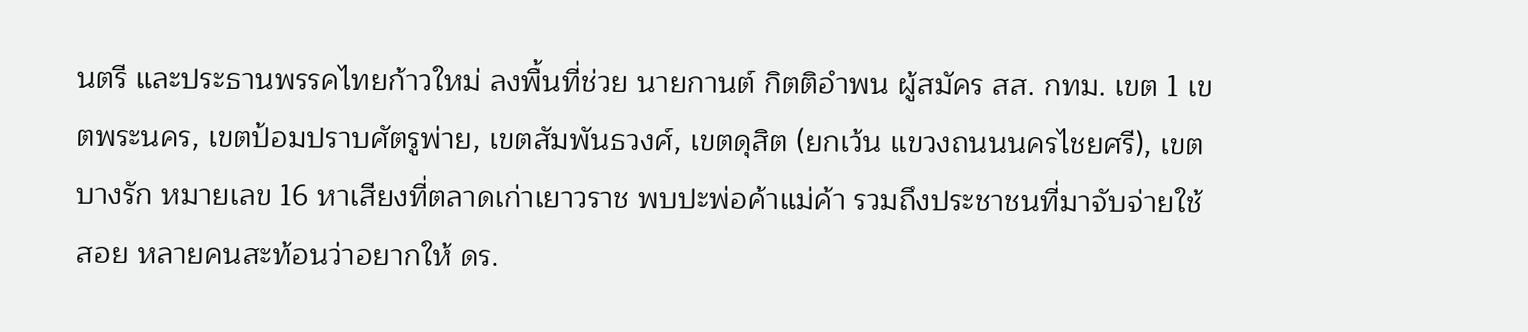นตรี และประธานพรรคไทยก้าวใหม่ ลงพื้นที่ช่วย นายกานต์ กิตติอำพน ผู้สมัคร สส. กทม. เขต 1 เขตพระนคร, เขตป้อมปราบศัตรูพ่าย, เขตสัมพันธวงศ์, เขตดุสิต (ยกเว้น แขวงถนนนครไชยศรี), เขตบางรัก หมายเลข 16 หาเสียงที่ตลาดเก่าเยาวราช พบปะพ่อค้าแม่ค้า รวมถึงประชาชนที่มาจับจ่ายใช้สอย หลายคนสะท้อนว่าอยากให้ ดร.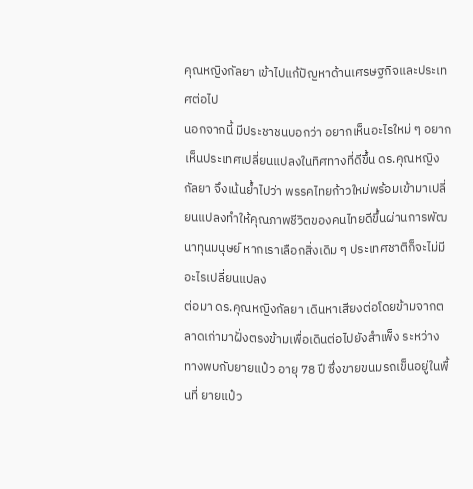คุณหญิงกัลยา เข้าไปแก้ปัญหาด้านเศรษฐกิจและประเทศต่อไป
นอกจากนี้ มีประชาชนบอกว่า อยากเห็นอะไรใหม่ ๆ อยากเห็นประเทศเปลี่ยนแปลงในทิศทางที่ดีขึ้น ดร.คุณหญิงกัลยา จึงเน้นย้ำไปว่า พรรคไทยก้าวใหม่พร้อมเข้ามาเปลี่ยนแปลงทำให้คุณภาพชีวิตของคนไทยดีขึ้นผ่านการพัฒนาทุนมนุษย์ หากเราเลือกสิ่งเดิม ๆ ประเทศชาติก็จะไม่มีอะไรเปลี่ยนแปลง
ต่อมา ดร.คุณหญิงกัลยา เดินหาเสียงต่อโดยข้ามจากตลาดเก่ามาฝั่งตรงข้ามเพื่อเดินต่อไปยังสำเพ็ง ระหว่างทางพบกับยายแป๋ว อายุ 78 ปี ซึ่งขายขนมรถเข็นอยู่ในพื้นที่ ยายแป๋ว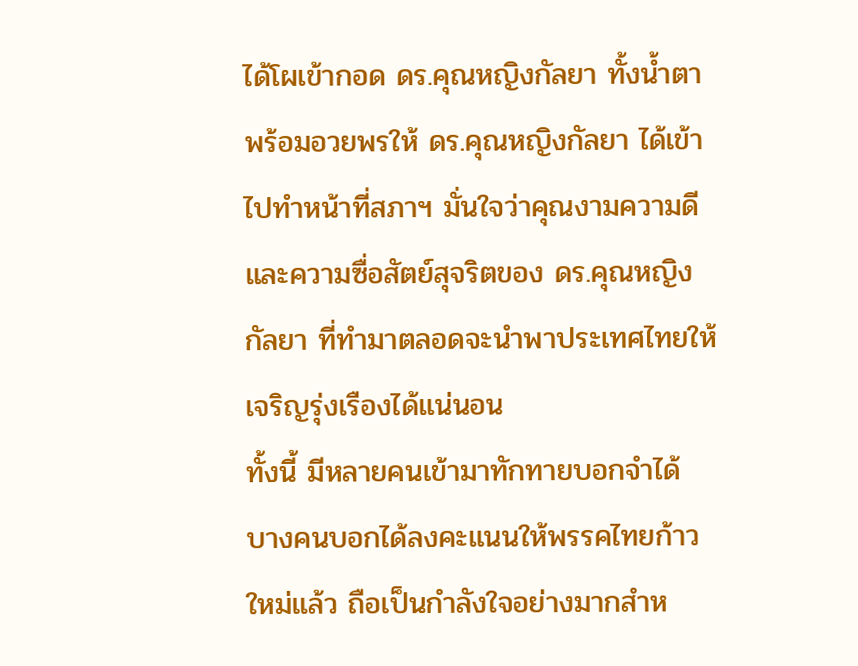ได้โผเข้ากอด ดร.คุณหญิงกัลยา ทั้งน้ำตา พร้อมอวยพรให้ ดร.คุณหญิงกัลยา ได้เข้าไปทำหน้าที่สภาฯ มั่นใจว่าคุณงามความดีและความซื่อสัตย์สุจริตของ ดร.คุณหญิงกัลยา ที่ทำมาตลอดจะนำพาประเทศไทยให้เจริญรุ่งเรืองได้แน่นอน
ทั้งนี้ มีหลายคนเข้ามาทักทายบอกจำได้ บางคนบอกได้ลงคะแนนให้พรรคไทยก้าวใหม่แล้ว ถือเป็นกำลังใจอย่างมากสำห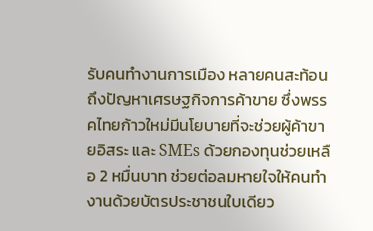รับคนทำงานการเมือง หลายคนสะท้อนถึงปัญหาเศรษฐกิจการค้าขาย ซึ่งพรรคไทยก้าวใหม่มีนโยบายที่จะช่วยผู้ค้าขายอิสระ และ SMEs ด้วยกองทุนช่วยเหลือ 2 หมื่นบาท ช่วยต่อลมหายใจให้คนทำงานด้วยบัตรประชาชนใบเดียว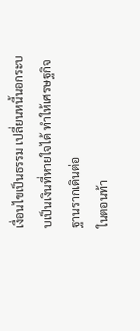เงื่อนไขเป็นธรรม เปลี่ยนหนี้นอกระบบเป็นเงินที่หายใจได้ ทำให้เศรษฐกิจฐานรากเดินต่อ
ในตอนท้า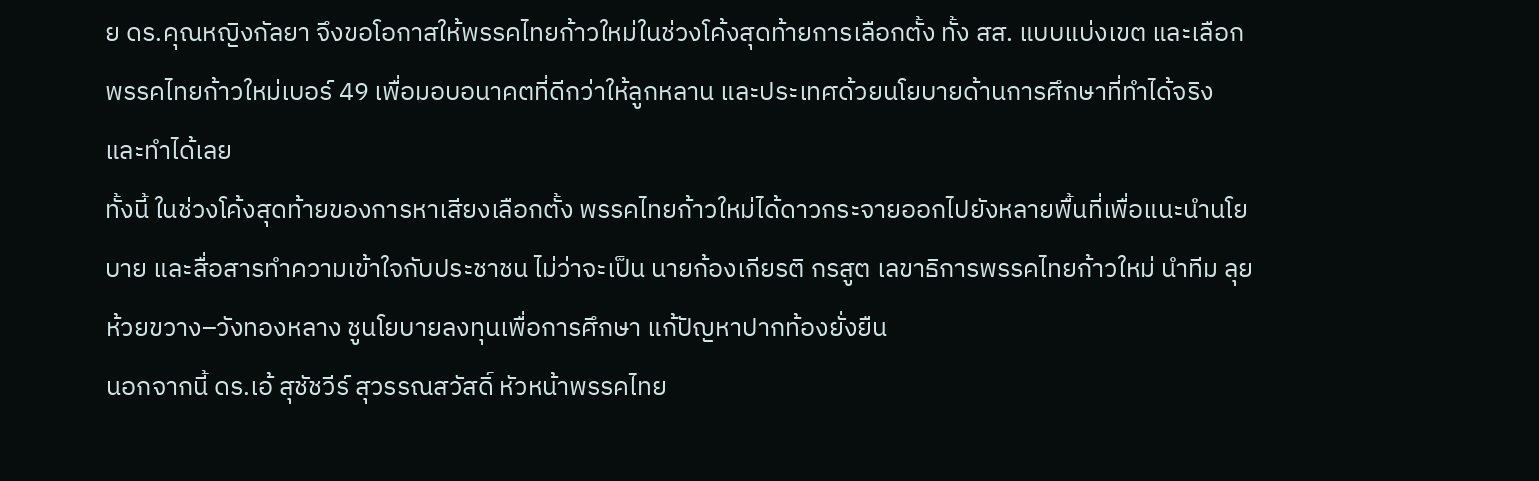ย ดร.คุณหญิงกัลยา จึงขอโอกาสให้พรรคไทยก้าวใหม่ในช่วงโค้งสุดท้ายการเลือกตั้ง ทั้ง สส. แบบแบ่งเขต และเลือกพรรคไทยก้าวใหม่เบอร์ 49 เพื่อมอบอนาคตที่ดีกว่าให้ลูกหลาน และประเทศด้วยนโยบายด้านการศึกษาที่ทำได้จริง และทำได้เลย
ทั้งนี้ ในช่วงโค้งสุดท้ายของการหาเสียงเลือกตั้ง พรรคไทยก้าวใหม่ได้ดาวกระจายออกไปยังหลายพื้นที่เพื่อแนะนำนโยบาย และสื่อสารทำความเข้าใจกับประชาชน ไม่ว่าจะเป็น นายก้องเกียรติ กรสูต เลขาธิการพรรคไทยก้าวใหม่ นำทีม ลุย ห้วยขวาง–วังทองหลาง ชูนโยบายลงทุนเพื่อการศึกษา แก้ปัญหาปากท้องยั่งยืน
นอกจากนี้ ดร.เอ้ สุชัชวีร์ สุวรรณสวัสดิ์ หัวหน้าพรรคไทย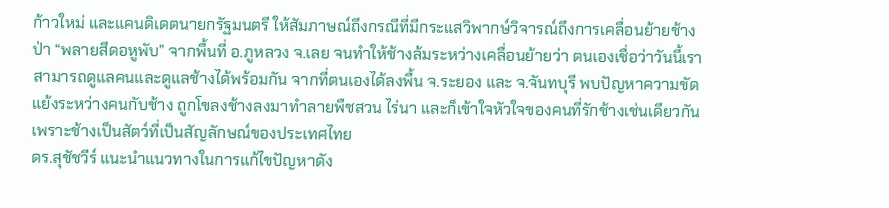ก้าวใหม่ และแคนดิเดตนายกรัฐมนตรี ให้สัมภาษณ์ถึงกรณีที่มีกระแสวิพากษ์วิจารณ์ถึงการเคลื่อนย้ายช้างป่า “พลายสีดอหูพับ” จากพื้นที่ อ.ภูหลวง จ.เลย จนทำให้ช้างล้มระหว่างเคลื่อนย้ายว่า ตนเองเชื่อว่าวันนี้เราสามารถดูแลคนและดูแลช้างได้พร้อมกัน จากที่ตนเองได้ลงพื้น จ.ระยอง และ จ.จันทบุรี พบปัญหาความขัดแย้งระหว่างคนกับช้าง ถูกโขลงช้างลงมาทำลายพืชสวน ไร่นา และก็เข้าใจหัวใจของคนที่รักช้างเช่นเดียวกัน เพราะช้างเป็นสัตว์ที่เป็นสัญลักษณ์ของประเทศไทย
ดร.สุชัชวีร์ แนะนำแนวทางในการแก้ไขปัญหาดัง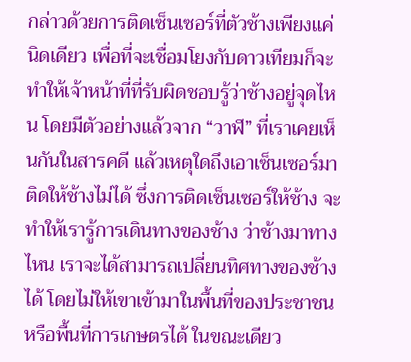กล่าวด้วยการติดเซ็นเซอร์ที่ตัวช้างเพียงแค่นิดเดียว เพื่อที่จะเชื่อมโยงกับดาวเทียมก็จะทำให้เจ้าหน้าที่ที่รับผิดชอบรู้ว่าช้างอยู่จุดไหน โดยมีตัวอย่างแล้วจาก “วาฬ” ที่เราเคยเห็นกันในสารคดี แล้วเหตุใดถึงเอาเซ็นเซอร์มาติดให้ช้างไม่ได้ ซึ่งการติดเซ็นเซอร์ให้ช้าง จะทำให้เรารู้การเดินทางของช้าง ว่าช้างมาทางไหน เราจะได้สามารถเปลี่ยนทิศทางของช้างได้ โดยไม่ให้เขาเข้ามาในพื้นที่ของประชาชน หรือพื้นที่การเกษตรได้ ในขณะเดียว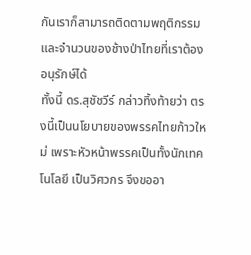กันเราก็สามารถติดตามพฤติกรรมและจำนวนของช้างป่าไทยที่เราต้องอนุรักษ์ได้
ทั้งนี้ ดร.สุชัชวีร์ กล่าวทิ้งท้ายว่า ตรงนี้เป็นนโยบายของพรรคไทยก้าวใหม่ เพราะหัวหน้าพรรคเป็นทั้งนักเทคโนโลยี เป็นวิศวกร จึงขออา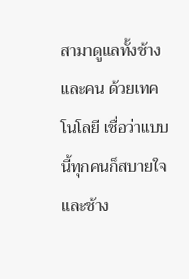สามาดูแลทั้งช้าง และคน ด้วยเทคโนโลยี เชื่อว่าแบบนี้ทุกคนก็สบายใจและช้าง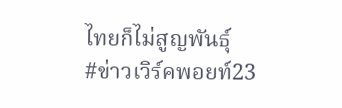ไทยก็ไม่สูญพันธุ์
#ข่าวเวิร์คพอยท์23